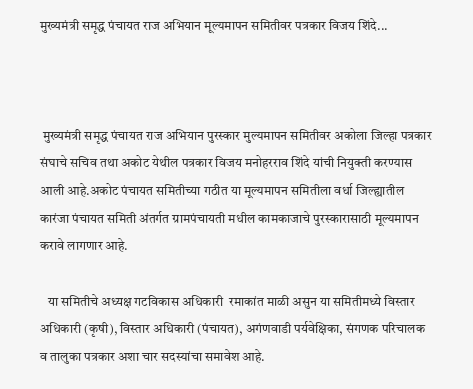मुख्यमंत्री समृद्ध पंचायत राज अभियान मूल्यमापन समितीवर पत्रकार विजय शिंदे...



 मुख्यमंत्री समृद्ध पंचायत राज अभियान पुरस्कार मुल्यमापन समितीवर अकोला जिल्हा पत्रकार संघाचे सचिव तथा अकोट येथील पत्रकार विजय मनोहरराव शिंदे यांची नियुक्ती करण्यास आली आहे.अकोट पंचायत समितीच्या गठीत या मूल्यमापन समितीला वर्धा जिल्ह्यातील कारंजा पंचायत समिती अंतर्गत ग्रामपंचायती मधील कामकाजाचे पुरस्कारासाठी मूल्यमापन करावे लागणार आहे.

   या समितीचे अध्यक्ष गटविकास अधिकारी  रमाकांत माळी असुन या समितीमध्ये विस्तार अधिकारी (कृषी), विस्तार अधिकारी (पंचायत), अगंणवाडी पर्यवेक्षिका, संगणक परिचालक व तालुका पत्रकार अशा चार सदस्यांचा समावेश आहे.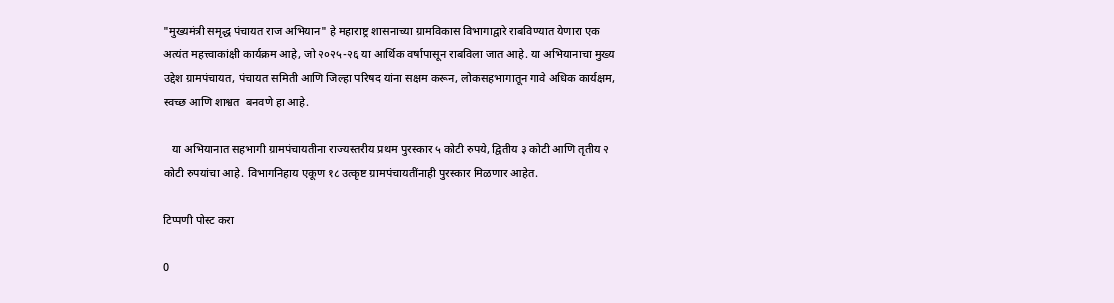"मुख्यमंत्री समृद्ध पंचायत राज अभियान" हे महाराष्ट्र शासनाच्या ग्रामविकास विभागाद्वारे राबविण्यात येणारा एक अत्यंत महत्त्वाकांक्षी कार्यक्रम आहे, जो २०२५-२६ या आर्थिक वर्षापासून राबविला जात आहे. या अभियानाचा मुख्य उद्देश ग्रामपंचायत, पंचायत समिती आणि जिल्हा परिषद यांना सक्षम करून, लोकसहभागातून गावे अधिक कार्यक्षम, स्वच्छ आणि शाश्वत  बनवणे हा आहे.

   या अभियानात सहभागी ग्रामपंचायतीना राज्यस्तरीय प्रथम पुरस्कार ५ कोटी रुपये, द्वितीय ३ कोटी आणि तृतीय २ कोटी रुपयांचा आहे. विभागनिहाय एकूण १८ उत्कृष्ट ग्रामपंचायतींनाही पुरस्कार मिळणार आहेत.

टिप्पणी पोस्ट करा

0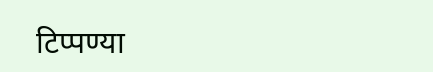टिप्पण्या